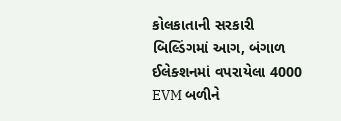કોલકાતાની સરકારી બિલ્ડિંગમાં આગ, બંગાળ ઈલેક્શનમાં વપરાયેલા 4000 EVM બળીને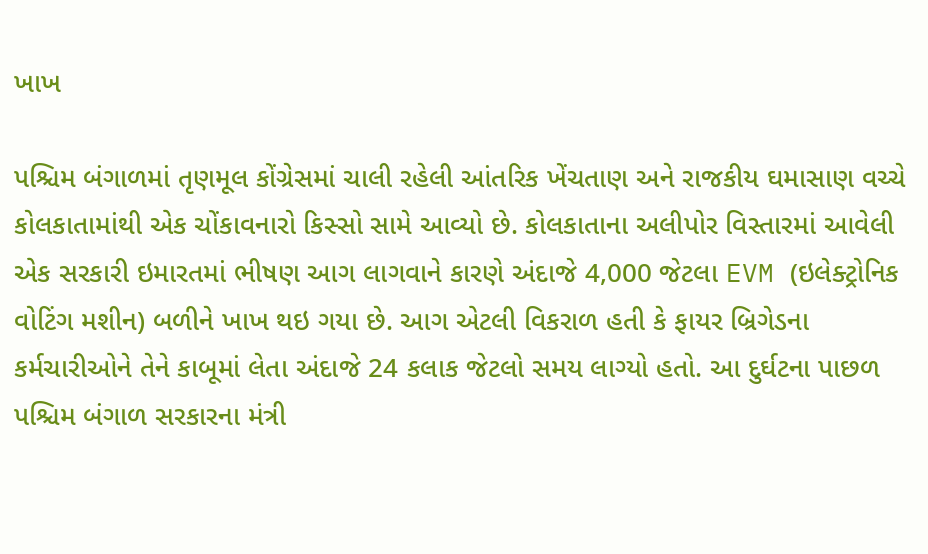ખાખ

પશ્ચિમ બંગાળમાં તૃણમૂલ કોંગ્રેસમાં ચાલી રહેલી આંતરિક ખેંચતાણ અને રાજકીય ઘમાસાણ વચ્ચે કોલકાતામાંથી એક ચોંકાવનારો કિસ્સો સામે આવ્યો છે. કોલકાતાના અલીપોર વિસ્તારમાં આવેલી એક સરકારી ઇમારતમાં ભીષણ આગ લાગવાને કારણે અંદાજે 4,000 જેટલા EVM (ઇલેક્ટ્રોનિક વોટિંગ મશીન) બળીને ખાખ થઇ ગયા છે. આગ એટલી વિકરાળ હતી કે ફાયર બ્રિગેડના કર્મચારીઓને તેને કાબૂમાં લેતા અંદાજે 24 કલાક જેટલો સમય લાગ્યો હતો. આ દુર્ઘટના પાછળ પશ્ચિમ બંગાળ સરકારના મંત્રી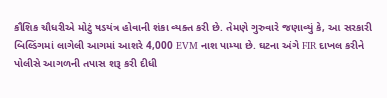કૌશિક ચૌધરીએ મોટું ષડયંત્ર હોવાની શંકા વ્યક્ત કરી છે. તેમણે ગુરુવારે જણાવ્યું કે, આ સરકારી બિલ્ડિંગમાં લાગેલી આગમાં આશરે 4,000 EVM નાશ પામ્યા છે. ઘટના અંગે FIR દાખલ કરીને પોલીસે આગળની તપાસ શરૂ કરી દીધી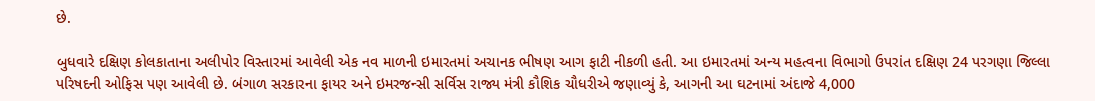છે.

બુધવારે દક્ષિણ કોલકાતાના અલીપોર વિસ્તારમાં આવેલી એક નવ માળની ઇમારતમાં અચાનક ભીષણ આગ ફાટી નીકળી હતી. આ ઇમારતમાં અન્ય મહત્વના વિભાગો ઉપરાંત દક્ષિણ 24 પરગણા જિલ્લા પરિષદની ઓફિસ પણ આવેલી છે. બંગાળ સરકારના ફાયર અને ઇમરજન્સી સર્વિસ રાજ્ય મંત્રી કૌશિક ચૌધરીએ જણાવ્યું કે, આગની આ ઘટનામાં અંદાજે 4,000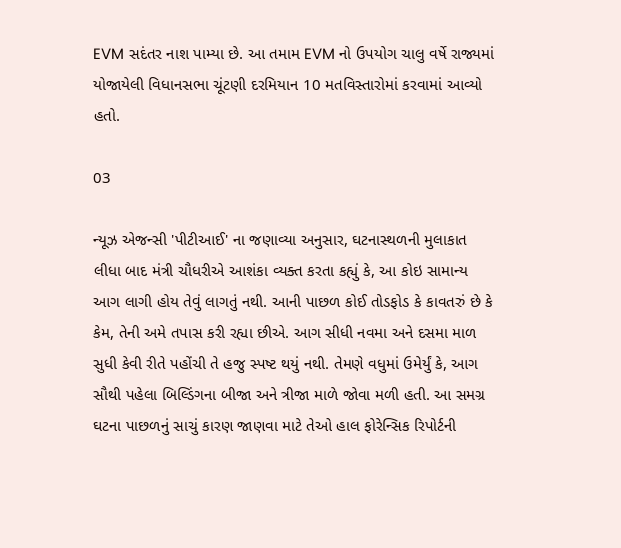EVM સદંતર નાશ પામ્યા છે. આ તમામ EVM નો ઉપયોગ ચાલુ વર્ષે રાજ્યમાં યોજાયેલી વિધાનસભા ચૂંટણી દરમિયાન 10 મતવિસ્તારોમાં કરવામાં આવ્યો હતો.

03

ન્યૂઝ એજન્સી 'પીટીઆઈ' ના જણાવ્યા અનુસાર, ઘટનાસ્થળની મુલાકાત લીધા બાદ મંત્રી ચૌધરીએ આશંકા વ્યક્ત કરતા કહ્યું કે, આ કોઇ સામાન્ય આગ લાગી હોય તેવું લાગતું નથી. આની પાછળ કોઈ તોડફોડ કે કાવતરું છે કે કેમ, તેની અમે તપાસ કરી રહ્યા છીએ. આગ સીધી નવમા અને દસમા માળ સુધી કેવી રીતે પહોંચી તે હજુ સ્પષ્ટ થયું નથી. તેમણે વધુમાં ઉમેર્યું કે, આગ સૌથી પહેલા બિલ્ડિંગના બીજા અને ત્રીજા માળે જોવા મળી હતી. આ સમગ્ર ઘટના પાછળનું સાચું કારણ જાણવા માટે તેઓ હાલ ફોરેન્સિક રિપોર્ટની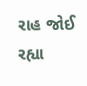રાહ જોઈ રહ્યા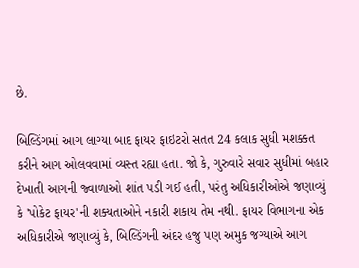છે.

બિલ્ડિંગમાં આગ લાગ્યા બાદ ફાયર ફાઇટરો સતત 24 કલાક સુધી મશક્કત કરીને આગ ઓલવવામાં વ્યસ્ત રહ્યા હતા. જો કે, ગુરુવારે સવાર સુધીમાં બહાર દેખાતી આગની જ્વાળાઓ શાંત પડી ગઈ હતી, પરંતુ અધિકારીઓએ જણાવ્યું કે 'પોકેટ ફાયર'ની શક્યતાઓને નકારી શકાય તેમ નથી. ફાયર વિભાગના એક અધિકારીએ જણાવ્યું કે, બિલ્ડિંગની અંદર હજુ પણ અમુક જગ્યાએ આગ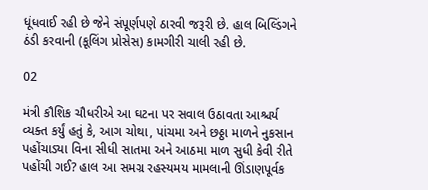ધૂંધવાઈ રહી છે જેને સંપૂર્ણપણે ઠારવી જરૂરી છે. હાલ બિલ્ડિંગને ઠંડી કરવાની (કૂલિંગ પ્રોસેસ) કામગીરી ચાલી રહી છે.

02

મંત્રી કૌશિક ચૌધરીએ આ ઘટના પર સવાલ ઉઠાવતા આશ્ચર્ય વ્યક્ત કર્યું હતું કે, આગ ચોથા, પાંચમા અને છઠ્ઠા માળને નુકસાન પહોંચાડ્યા વિના સીધી સાતમા અને આઠમા માળ સુધી કેવી રીતે પહોંચી ગઈ? હાલ આ સમગ્ર રહસ્યમય મામલાની ઊંડાણપૂર્વક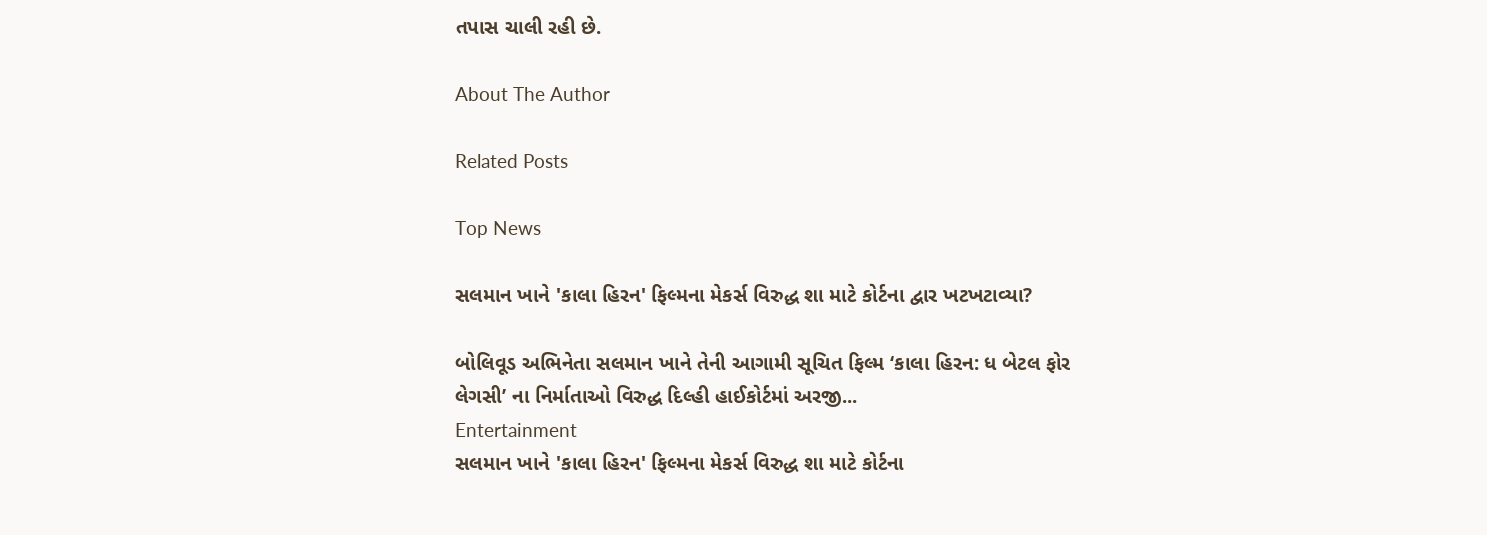તપાસ ચાલી રહી છે.

About The Author

Related Posts

Top News

સલમાન ખાને 'કાલા હિરન' ફિલ્મના મેકર્સ વિરુદ્ધ શા માટે કોર્ટના દ્વાર ખટખટાવ્યા?

બોલિવૂડ અભિનેતા સલમાન ખાને તેની આગામી સૂચિત ફિલ્મ ‘કાલા હિરન: ધ બેટલ ફોર લેગસી’ ના નિર્માતાઓ વિરુદ્ધ દિલ્હી હાઈકોર્ટમાં અરજી...
Entertainment
સલમાન ખાને 'કાલા હિરન' ફિલ્મના મેકર્સ વિરુદ્ધ શા માટે કોર્ટના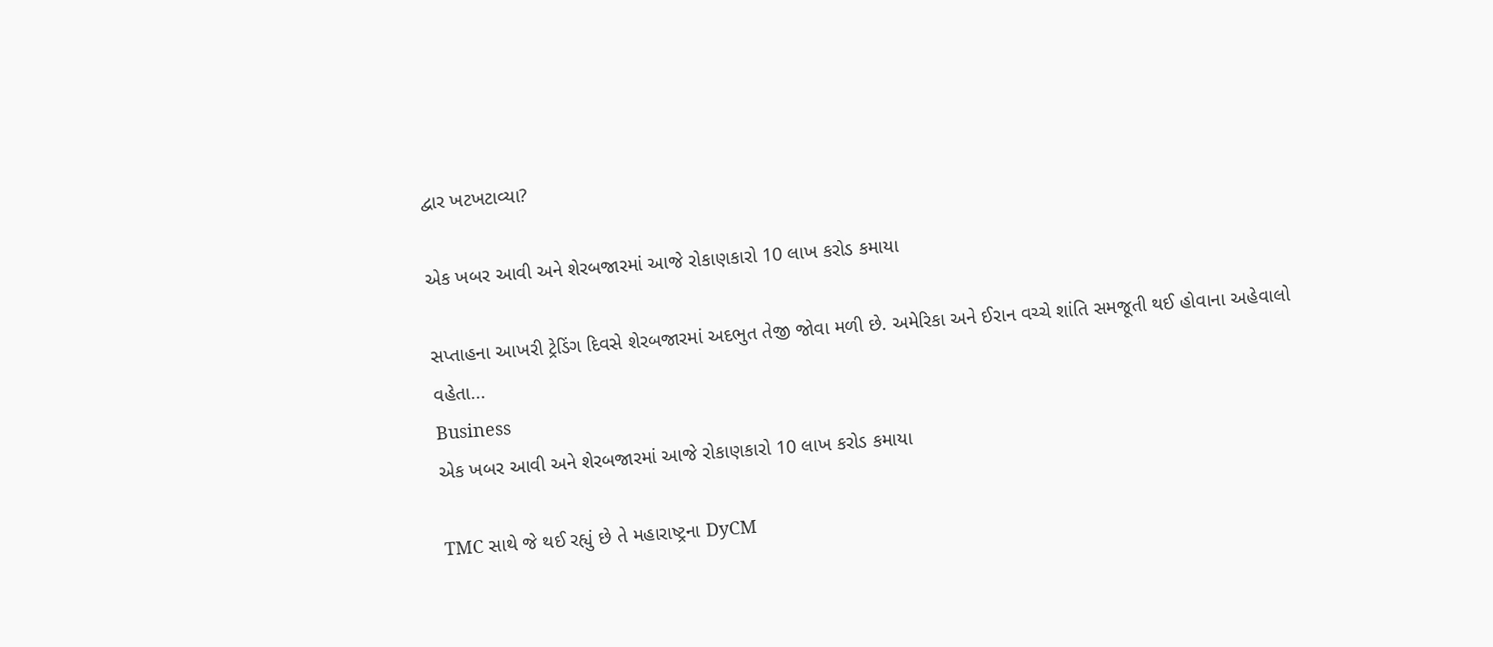દ્વાર ખટખટાવ્યા?

એક ખબર આવી અને શેરબજારમાં આજે રોકાણકારો 10 લાખ કરોડ કમાયા

સપ્તાહના આખરી ટ્રેડિંગ દિવસે શેરબજારમાં અદભુત તેજી જોવા મળી છે. અમેરિકા અને ઈરાન વચ્ચે શાંતિ સમજૂતી થઈ હોવાના અહેવાલો વહેતા...
Business
એક ખબર આવી અને શેરબજારમાં આજે રોકાણકારો 10 લાખ કરોડ કમાયા

TMC સાથે જે થઈ રહ્યું છે તે મહારાષ્ટ્રના DyCM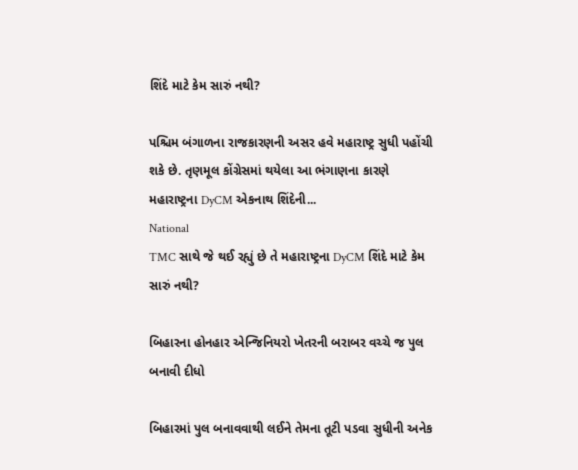શિંદે માટે કેમ સારું નથી?

પશ્ચિમ બંગાળના રાજકારણની અસર હવે મહારાષ્ટ્ર સુધી પહોંચી શકે છે. તૃણમૂલ કોંગ્રેસમાં થયેલા આ ભંગાણના કારણે મહારાષ્ટ્રના DyCM એકનાથ શિંદેની...
National
TMC સાથે જે થઈ રહ્યું છે તે મહારાષ્ટ્રના DyCM શિંદે માટે કેમ સારું નથી?

બિહારના હોનહાર એન્જિનિયરો ખેતરની બરાબર વચ્ચે જ પુલ બનાવી દીધો

બિહારમાં પુલ બનાવવાથી લઈને તેમના તૂટી પડવા સુધીની અનેક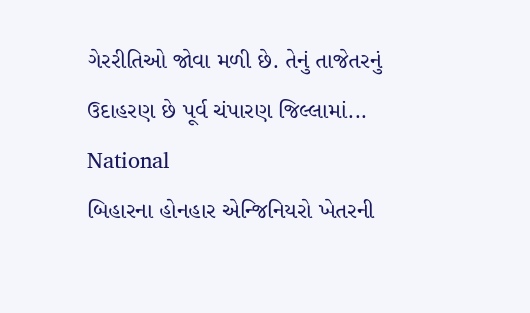ગેરરીતિઓ જોવા મળી છે. તેનું તાજેતરનું ઉદાહરણ છે પૂર્વ ચંપારણ જિલ્લામાં...
National
બિહારના હોનહાર એન્જિનિયરો ખેતરની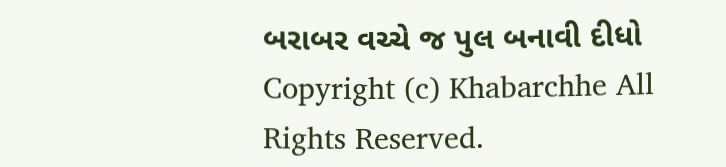બરાબર વચ્ચે જ પુલ બનાવી દીધો
Copyright (c) Khabarchhe All Rights Reserved.